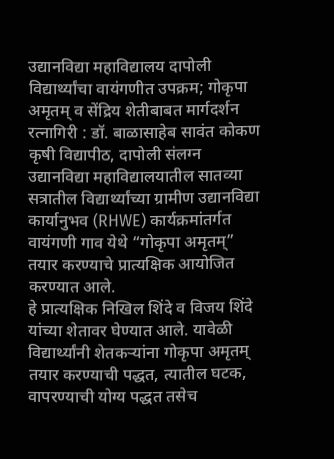उद्यानविद्या महाविद्यालय दापोली विद्यार्थ्यांचा वायंगणीत उपक्रम; गोकृपा अमृतम् व सेंद्रिय शेतीबाबत मार्गदर्शन
रत्नागिरी : डॉ. बाळासाहेब सावंत कोकण कृषी विद्यापीठ, दापोली संलग्न उद्यानविद्या महाविद्यालयातील सातव्या सत्रातील विद्यार्थ्यांच्या ग्रामीण उद्यानविद्या कार्यानुभव (RHWE) कार्यक्रमांतर्गत वायंगणी गाव येथे “गोकृपा अमृतम्” तयार करण्याचे प्रात्यक्षिक आयोजित करण्यात आले.
हे प्रात्यक्षिक निखिल शिंदे व विजय शिंदे यांच्या शेतावर घेण्यात आले. यावेळी विद्यार्थ्यांनी शेतकऱ्यांना गोकृपा अमृतम् तयार करण्याची पद्धत, त्यातील घटक, वापरण्याची योग्य पद्धत तसेच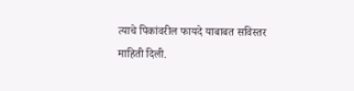त्याचे पिकांवरील फायदे याबाबत सविस्तर माहिती दिली.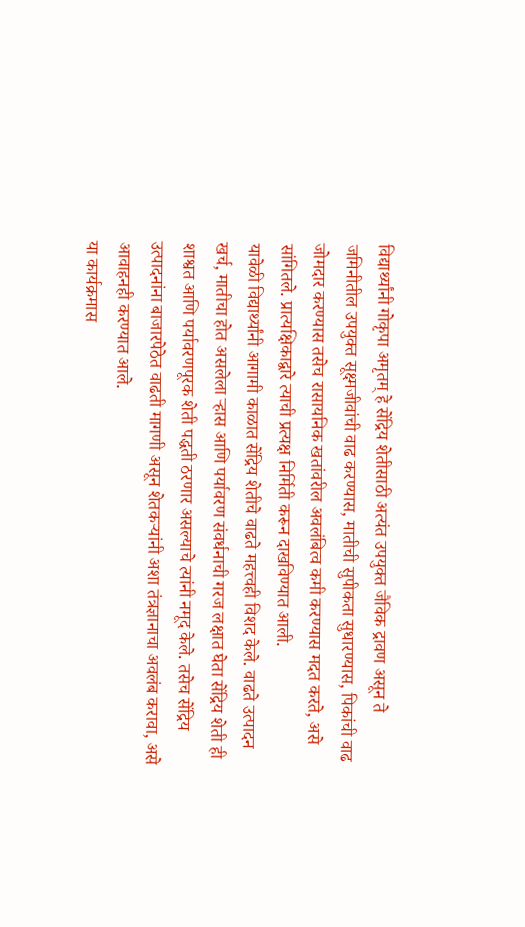विद्यार्थ्यांनी गोकृपा अमृतम् हे सेंद्रिय शेतीसाठी अत्यंत उपयुक्त जैविक द्रावण असून ते जमिनीतील उपयुक्त सूक्ष्मजीवांची वाढ करण्यास, मातीची सुपीकता सुधारण्यास, पिकांची वाढ जोमदार करण्यास तसेच रासायनिक खतांवरील अवलंबित्व कमी करण्यास मदत करते, असे सांगितले. प्रात्यक्षिकाद्वारे त्याची प्रत्यक्ष निर्मिती करून दाखविण्यात आली.
यावेळी विद्यार्थ्यांनी आगामी काळात सेंद्रिय शेतीचे वाढते महत्त्वही विशद केले. वाढते उत्पादन खर्च, मातीचा होत असलेला ऱ्हास आणि पर्यावरण संवर्धनाची गरज लक्षात घेता सेंद्रिय शेती ही शाश्वत आणि पर्यावरणपूरक शेती पद्धती ठरणार असल्याचे त्यांनी नमूद केले. तसेच सेंद्रिय उत्पादनांना बाजारपेठेत वाढती मागणी असून शेतकऱ्यांनी अशा तंत्रज्ञानाचा अवलंब करावा, असे आवाहनही करण्यात आले.
या कार्यक्रमास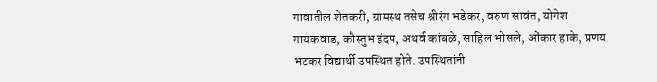गावातील शेतकरी, ग्रामस्थ तसेच श्रीरंग भडेकर, वरुण सावंत, योगेश गायकवाड, कौस्तुभ इंदप, अथर्व कांबळे, साहिल भोसले, ओंकार हाके, प्रणय भटकर विद्यार्थी उपस्थित होते. उपस्थितांनी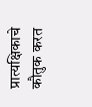प्रात्यक्षिकाचे कौतुक करत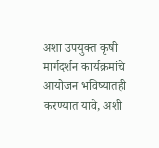अशा उपयुक्त कृषी मार्गदर्शन कार्यक्रमांचे आयोजन भविष्यातही करण्यात यावे, अशी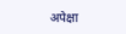अपेक्षा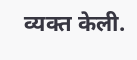व्यक्त केली.